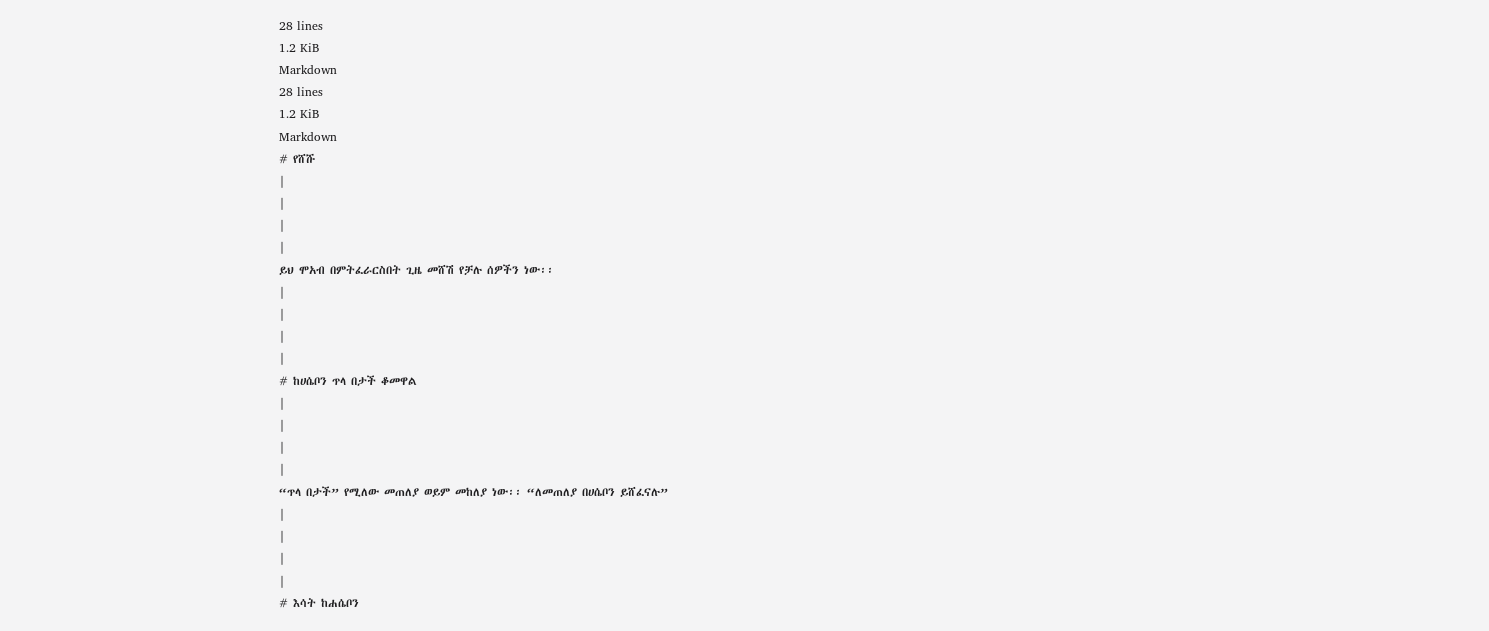28 lines
1.2 KiB
Markdown
28 lines
1.2 KiB
Markdown
# የሸሹ
|
|
|
|
ይህ ሞአብ በምትፈራርስበት ጊዜ መሸሽ የቻሉ ሰዎችን ነው፡፡
|
|
|
|
# ከሀሴቦን ጥላ በታች ቆመዋል
|
|
|
|
“ጥላ በታች” የሚለው መጠለያ ወይም መከለያ ነው፡፡ “ለመጠለያ በሀሴቦን ይሸፈናሉ”
|
|
|
|
# እሳት ከሐሴቦን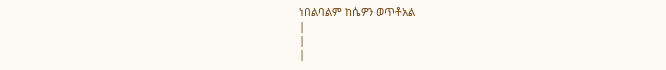ነበልባልም ከሴዎን ወጥቶአል
|
|
|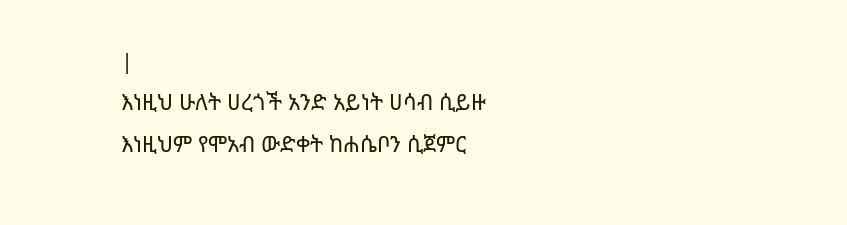|
እነዚህ ሁለት ሀረጎች አንድ አይነት ሀሳብ ሲይዙ እነዚህም የሞአብ ውድቀት ከሐሴቦን ሲጀምር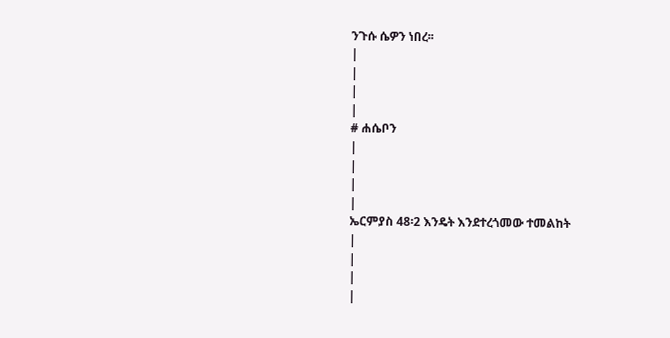ንጉሱ ሴዎን ነበረ፡፡
|
|
|
|
# ሐሴቦን
|
|
|
|
ኤርምያስ 48፡2 እንዴት እንደተረጎመው ተመልከት
|
|
|
|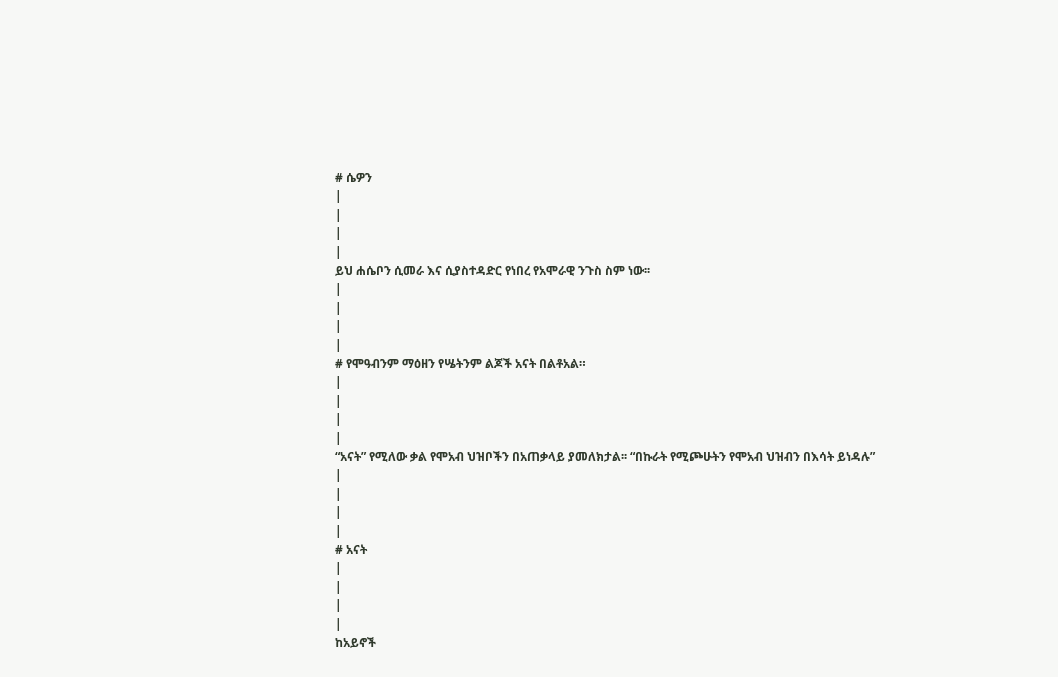# ሴዎን
|
|
|
|
ይህ ሐሴቦን ሲመራ እና ሲያስተዳድር የነበረ የአሞራዊ ንጉስ ስም ነው፡፡
|
|
|
|
# የሞዓብንም ማዕዘን የሤትንም ልጆች አናት በልቶአል።
|
|
|
|
“አናት” የሚለው ቃል የሞአብ ህዝቦችን በአጠቃላይ ያመለክታል፡፡ “በኩራት የሚጮሁትን የሞአብ ህዝብን በእሳት ይነዳሉ”
|
|
|
|
# አናት
|
|
|
|
ከአይኖች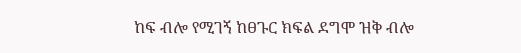ከፍ ብሎ የሚገኝ ከፀጉር ክፍል ደግሞ ዝቅ ብሎ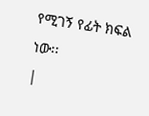የሚገኝ የፊት ክፍል ነው፡፡
|